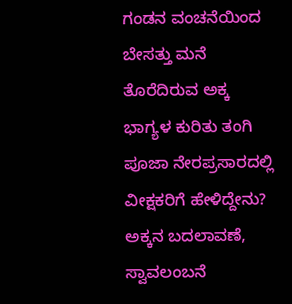ಗಂಡನ ವಂಚನೆಯಿಂದ  ಬೇಸತ್ತು ಮನೆ ತೊರೆದಿರುವ ಅಕ್ಕ ಭಾಗ್ಯಳ ಕುರಿತು ತಂಗಿ ಪೂಜಾ ನೇರಪ್ರಸಾರದಲ್ಲಿ ವೀಕ್ಷಕರಿಗೆ ಹೇಳಿದ್ದೇನು?  ಅಕ್ಕನ ಬದಲಾವಣೆ, ಸ್ವಾವಲಂಬನೆ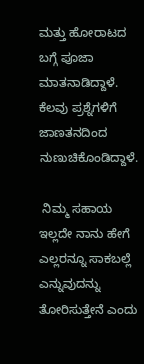ಮತ್ತು ಹೋರಾಟದ ಬಗ್ಗೆ ಪೂಜಾ ಮಾತನಾಡಿದ್ದಾಳೆ. ಕೆಲವು ಪ್ರಶ್ನೆಗಳಿಗೆ ಜಾಣತನದಿಂದ ನುಣುಚಿಕೊಂಡಿದ್ದಾಳೆ.

 ನಿಮ್ಮ ಸಹಾಯ ಇಲ್ಲದೇ ನಾನು ಹೇಗೆ ಎಲ್ಲರನ್ನೂ ಸಾಕಬಲ್ಲೆ ಎನ್ನುವುದನ್ನು ತೋರಿಸುತ್ತೇನೆ ಎಂದು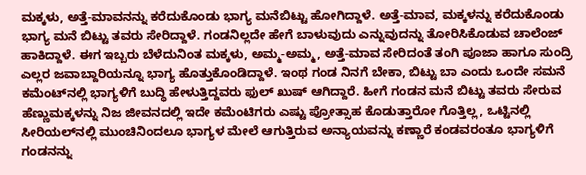ಮಕ್ಕಳು, ಅತ್ತೆ-ಮಾವನನ್ನು ಕರೆದುಕೊಂಡು ಭಾಗ್ಯ ಮನೆಬಿಟ್ಟು ಹೋಗಿದ್ದಾಳೆ. ಅತ್ತೆ-ಮಾವ, ಮಕ್ಕಳನ್ನು ಕರೆದುಕೊಂಡು ಭಾಗ್ಯ ಮನೆ ಬಿಟ್ಟು ತವರು ಸೇರಿದ್ದಾಳೆ. ಗಂಡನಿಲ್ಲದೇ ಹೇಗೆ ಬಾಳುವುದು ಎನ್ನುವುದನ್ನು ತೋರಿಸಿಕೊಡುವ ಚಾಲೆಂಜ್‌ ಹಾಕಿದ್ದಾಳೆ. ಈಗ ಇಬ್ಬರು ಬೆಳೆದುನಿಂತ ಮಕ್ಕಳು, ಅಮ್ಮ-ಅಮ್ಮ, ಅತ್ತೆ-ಮಾವ ಸೇರಿದಂತೆ ತಂಗಿ ಪೂಜಾ ಹಾಗೂ ಸುಂದ್ರಿ ಎಲ್ಲರ ಜವಾಬ್ದಾರಿಯನ್ನೂ ಭಾಗ್ಯ ಹೊತ್ತುಕೊಂಡಿದ್ದಾಳೆ. ಇಂಥ ಗಂಡ ನಿನಗೆ ಬೇಕಾ, ಬಿಟ್ಟು ಬಾ ಎಂದು ಒಂದೇ ಸಮನೆ ಕಮೆಂಟ್‌ನಲ್ಲಿ ಭಾಗ್ಯಳಿಗೆ ಬುದ್ಧಿ ಹೇಳುತ್ತಿದ್ದವರು ಫುಲ್‌ ಖುಷ್ ಆಗಿದ್ದಾರೆ. ಹೀಗೆ ಗಂಡನ ಮನೆ ಬಿಟ್ಟು ತವರು ಸೇರುವ ಹೆಣ್ಣುಮಕ್ಕಳನ್ನು ನಿಜ ಜೀವನದಲ್ಲಿ ಇದೇ ಕಮೆಂಟಿಗರು ಎಷ್ಟು ಪ್ರೋತ್ಸಾಹ ಕೊಡುತ್ತಾರೋ ಗೊತ್ತಿಲ್ಲ, ಒಟ್ಟಿನಲ್ಲಿ ಸೀರಿಯಲ್‌ನಲ್ಲಿ ಮುಂಚಿನಿಂದಲೂ ಭಾಗ್ಯಳ ಮೇಲೆ ಆಗುತ್ತಿರುವ ಅನ್ಯಾಯವನ್ನು ಕಣ್ಣಾರೆ ಕಂಡವರಂತೂ ಭಾಗ್ಯಳಿಗೆ ಗಂಡನನ್ನು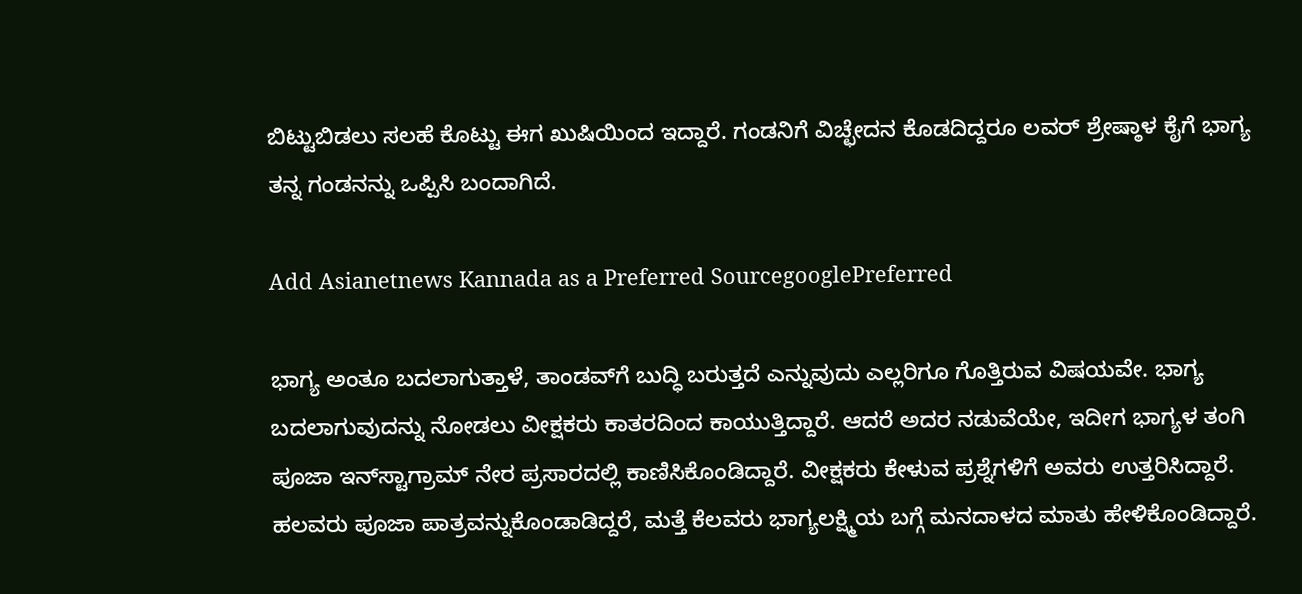ಬಿಟ್ಟುಬಿಡಲು ಸಲಹೆ ಕೊಟ್ಟು ಈಗ ಖುಷಿಯಿಂದ ಇದ್ದಾರೆ. ಗಂಡನಿಗೆ ವಿಚ್ಛೇದನ ಕೊಡದಿದ್ದರೂ ಲವರ್ ಶ್ರೇಷ್ಠಾಳ ಕೈಗೆ ಭಾಗ್ಯ ತನ್ನ ಗಂಡನನ್ನು ಒಪ್ಪಿಸಿ ಬಂದಾಗಿದೆ.

Add Asianetnews Kannada as a Preferred SourcegooglePreferred

ಭಾಗ್ಯ ಅಂತೂ ಬದಲಾಗುತ್ತಾಳೆ, ತಾಂಡವ್‌ಗೆ ಬುದ್ಧಿ ಬರುತ್ತದೆ ಎನ್ನುವುದು ಎಲ್ಲರಿಗೂ ಗೊತ್ತಿರುವ ವಿಷಯವೇ. ಭಾಗ್ಯ ಬದಲಾಗುವುದನ್ನು ನೋಡಲು ವೀಕ್ಷಕರು ಕಾತರದಿಂದ ಕಾಯುತ್ತಿದ್ದಾರೆ. ಆದರೆ ಅದರ ನಡುವೆಯೇ, ಇದೀಗ ಭಾಗ್ಯಳ ತಂಗಿ ಪೂಜಾ ಇನ್‌ಸ್ಟಾಗ್ರಾಮ್ ನೇರ ಪ್ರಸಾರದಲ್ಲಿ ಕಾಣಿಸಿಕೊಂಡಿದ್ದಾರೆ. ವೀಕ್ಷಕರು ಕೇಳುವ ಪ್ರಶ್ನೆಗಳಿಗೆ ಅವರು ಉತ್ತರಿಸಿದ್ದಾರೆ. ಹಲವರು ಪೂಜಾ ಪಾತ್ರವನ್ನುಕೊಂಡಾಡಿದ್ದರೆ, ಮತ್ತೆ ಕೆಲವರು ಭಾಗ್ಯಲಕ್ಷ್ಮಿಯ ಬಗ್ಗೆ ಮನದಾಳದ ಮಾತು ಹೇಳಿಕೊಂಡಿದ್ದಾರೆ.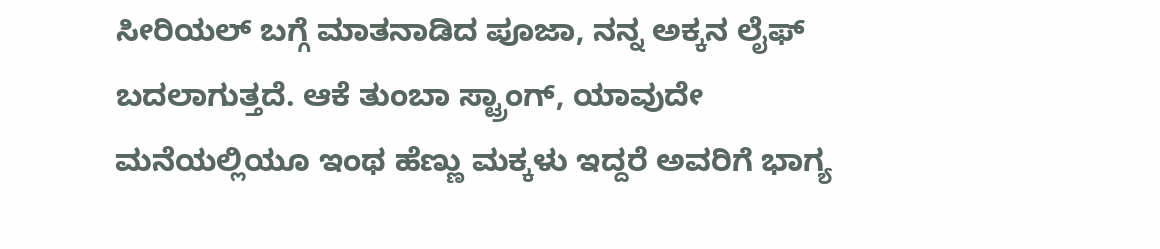ಸೀರಿಯಲ್‌ ಬಗ್ಗೆ ಮಾತನಾಡಿದ ಪೂಜಾ, ನನ್ನ ಅಕ್ಕನ ಲೈಫ್‌ ಬದಲಾಗುತ್ತದೆ. ಆಕೆ ತುಂಬಾ ಸ್ಟ್ರಾಂಗ್‌, ಯಾವುದೇ ಮನೆಯಲ್ಲಿಯೂ ಇಂಥ ಹೆಣ್ಣು ಮಕ್ಕಳು ಇದ್ದರೆ ಅವರಿಗೆ ಭಾಗ್ಯ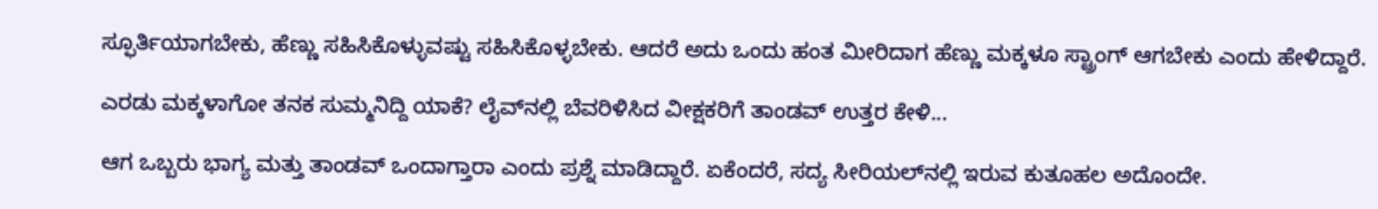ಸ್ಫೂರ್ತಿಯಾಗಬೇಕು, ಹೆಣ್ಣು ಸಹಿಸಿಕೊಳ್ಳುವಷ್ಟು ಸಹಿಸಿಕೊಳ್ಳಬೇಕು. ಆದರೆ ಅದು ಒಂದು ಹಂತ ಮೀರಿದಾಗ ಹೆಣ್ಣು ಮಕ್ಕಳೂ ಸ್ಟ್ರಾಂಗ್‌ ಆಗಬೇಕು ಎಂದು ಹೇಳಿದ್ದಾರೆ.

ಎರಡು ಮಕ್ಕಳಾಗೋ ತನಕ ಸುಮ್ಮನಿದ್ದಿ ಯಾಕೆ? ಲೈವ್‌ನಲ್ಲಿ ಬೆವರಿಳಿಸಿದ ವೀಕ್ಷಕರಿಗೆ ತಾಂಡವ್‌ ಉತ್ತರ ಕೇಳಿ...

ಆಗ ಒಬ್ಬರು ಭಾಗ್ಯ ಮತ್ತು ತಾಂಡವ್‌ ಒಂದಾಗ್ತಾರಾ ಎಂದು ಪ್ರಶ್ನೆ ಮಾಡಿದ್ದಾರೆ. ಏಕೆಂದರೆ, ಸದ್ಯ ಸೀರಿಯಲ್‌ನಲ್ಲಿ ಇರುವ ಕುತೂಹಲ ಅದೊಂದೇ.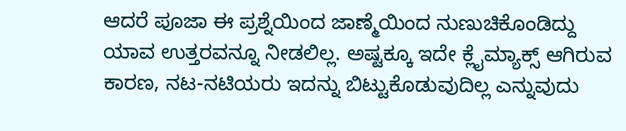ಆದರೆ ಪೂಜಾ ಈ ಪ್ರಶ್ನೆಯಿಂದ ಜಾಣ್ಮೆಯಿಂದ ನುಣುಚಿಕೊಂಡಿದ್ದು ಯಾವ ಉತ್ತರವನ್ನೂ ನೀಡಲಿಲ್ಲ. ಅಷ್ಟಕ್ಕೂ ಇದೇ ಕ್ಲೈಮ್ಯಾಕ್ಸ್‌ ಆಗಿರುವ ಕಾರಣ, ನಟ-ನಟಿಯರು ಇದನ್ನು ಬಿಟ್ಟುಕೊಡುವುದಿಲ್ಲ ಎನ್ನುವುದು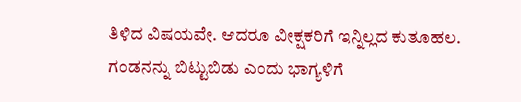ತಿಳಿದ ವಿಷಯವೇ. ಆದರೂ ವೀಕ್ಷಕರಿಗೆ ಇನ್ನಿಲ್ಲದ ಕುತೂಹಲ. ಗಂಡನನ್ನು ಬಿಟ್ಟುಬಿಡು ಎಂದು ಭಾಗ್ಯಳಿಗೆ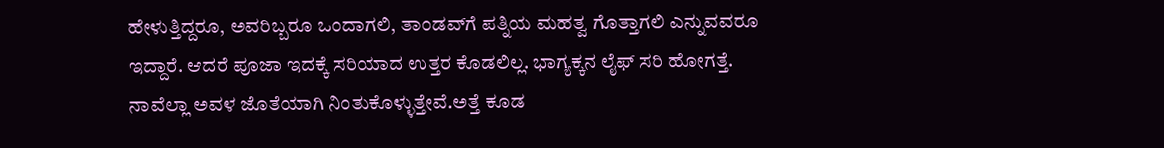ಹೇಳುತ್ತಿದ್ದರೂ, ಅವರಿಬ್ಬರೂ ಒಂದಾಗಲಿ, ತಾಂಡವ್‌ಗೆ ಪತ್ನಿಯ ಮಹತ್ವ ಗೊತ್ತಾಗಲಿ ಎನ್ನುವವರೂ ಇದ್ದಾರೆ. ಆದರೆ ಪೂಜಾ ಇದಕ್ಕೆ ಸರಿಯಾದ ಉತ್ತರ ಕೊಡಲಿಲ್ಲ. ಭಾಗ್ಯಕ್ಕನ ಲೈಫ್‌ ಸರಿ ಹೋಗತ್ತೆ. ನಾವೆಲ್ಲಾ ಅವಳ ಜೊತೆಯಾಗಿ ನಿಂತುಕೊಳ್ಳುತ್ತೇವೆ.ಅತ್ತೆ ಕೂಡ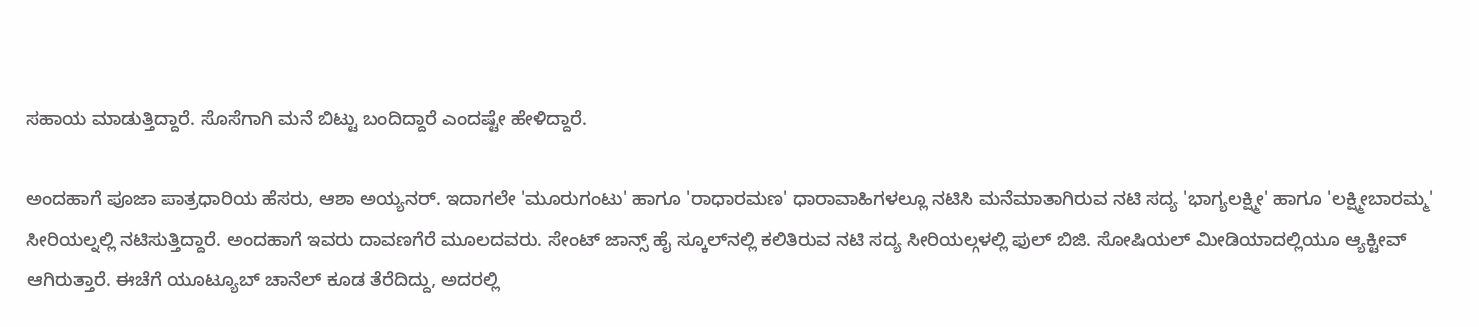ಸಹಾಯ ಮಾಡುತ್ತಿದ್ದಾರೆ. ಸೊಸೆಗಾಗಿ ಮನೆ ಬಿಟ್ಟು ಬಂದಿದ್ದಾರೆ ಎಂದಷ್ಟೇ ಹೇಳಿದ್ದಾರೆ.

ಅಂದಹಾಗೆ ಪೂಜಾ ಪಾತ್ರಧಾರಿಯ ಹೆಸರು, ಆಶಾ ಅಯ್ಯನರ್. ಇದಾಗಲೇ 'ಮೂರುಗಂಟು' ಹಾಗೂ 'ರಾಧಾರಮಣ' ಧಾರಾವಾಹಿಗಳಲ್ಲೂ ನಟಿಸಿ ಮನೆಮಾತಾಗಿರುವ ನಟಿ ಸದ್ಯ 'ಭಾಗ್ಯಲಕ್ಷ್ಮೀ' ಹಾಗೂ 'ಲಕ್ಷ್ಮೀಬಾರಮ್ಮ' ಸೀರಿಯಲ್ನಲ್ಲಿ ನಟಿಸುತ್ತಿದ್ದಾರೆ. ಅಂದಹಾಗೆ ಇವರು ದಾವಣಗೆರೆ ಮೂಲದವರು. ಸೇಂಟ್ ಜಾನ್ಸ್ ಹೈ ಸ್ಕೂಲ್‌ನಲ್ಲಿ ಕಲಿತಿರುವ ನಟಿ ಸದ್ಯ ಸೀರಿಯಲ್ಗಳಲ್ಲಿ ಫುಲ್ ಬಿಜಿ. ಸೋಷಿಯಲ್ ಮೀಡಿಯಾದಲ್ಲಿಯೂ ಆ್ಯಕ್ಟೀವ್ ಆಗಿರುತ್ತಾರೆ. ಈಚೆಗೆ ಯೂಟ್ಯೂಬ್ ಚಾನೆಲ್ ಕೂಡ ತೆರೆದಿದ್ದು, ಅದರಲ್ಲಿ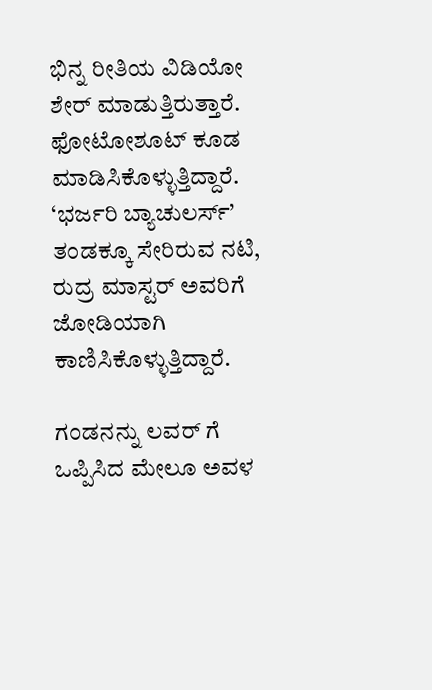ಭಿನ್ನ ರೀತಿಯ ವಿಡಿಯೋ ಶೇರ್ ಮಾಡುತ್ತಿರುತ್ತಾರೆ. ಫೋಟೋಶೂಟ್ ಕೂಡ ಮಾಡಿಸಿಕೊಳ್ಳುತ್ತಿದ್ದಾರೆ. ‘ಭರ್ಜರಿ ಬ್ಯಾಚುಲರ್ಸ್’ ತಂಡಕ್ಕೂ ಸೇರಿರುವ ನಟಿ, ರುದ್ರ ಮಾಸ್ಟರ್ ಅವರಿಗೆ ಜೋಡಿಯಾಗಿ ಕಾಣಿಸಿಕೊಳ್ಳುತ್ತಿದ್ದಾರೆ.

ಗಂಡನನ್ನು ಲವರ್ ಗೆ ಒಪ್ಪಿಸಿದ ಮೇಲೂ ಅವಳ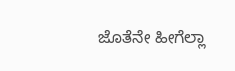ಜೊತೆನೇ ಹೀಗೆಲ್ಲಾ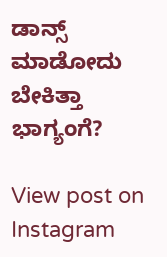ಡಾನ್ಸ್‌ ಮಾಡೋದು ಬೇಕಿತ್ತಾ ಭಾಗ್ಯಂಗೆ?

View post on Instagram